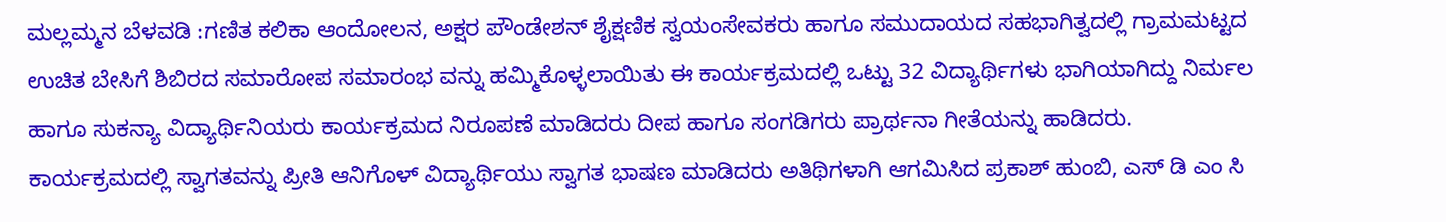ಮಲ್ಲಮ್ಮನ ಬೆಳವಡಿ :ಗಣಿತ ಕಲಿಕಾ ಆಂದೋಲನ, ಅಕ್ಷರ ಪೌಂಡೇಶನ್ ಶೈಕ್ಷಣಿಕ ಸ್ವಯಂಸೇವಕರು ಹಾಗೂ ಸಮುದಾಯದ ಸಹಭಾಗಿತ್ವದಲ್ಲಿ ಗ್ರಾಮಮಟ್ಟದ ಉಚಿತ ಬೇಸಿಗೆ ಶಿಬಿರದ ಸಮಾರೋಪ ಸಮಾರಂಭ ವನ್ನು ಹಮ್ಮಿಕೊಳ್ಳಲಾಯಿತು ಈ ಕಾರ್ಯಕ್ರಮದಲ್ಲಿ ಒಟ್ಟು 32 ವಿದ್ಯಾರ್ಥಿಗಳು ಭಾಗಿಯಾಗಿದ್ದು ನಿರ್ಮಲ ಹಾಗೂ ಸುಕನ್ಯಾ ವಿದ್ಯಾರ್ಥಿನಿಯರು ಕಾರ್ಯಕ್ರಮದ ನಿರೂಪಣೆ ಮಾಡಿದರು ದೀಪ ಹಾಗೂ ಸಂಗಡಿಗರು ಪ್ರಾರ್ಥನಾ ಗೀತೆಯನ್ನು ಹಾಡಿದರು.
ಕಾರ್ಯಕ್ರಮದಲ್ಲಿ ಸ್ವಾಗತವನ್ನು ಪ್ರೀತಿ ಆನಿಗೊಳ್ ವಿದ್ಯಾರ್ಥಿಯು ಸ್ವಾಗತ ಭಾಷಣ ಮಾಡಿದರು ಅತಿಥಿಗಳಾಗಿ ಆಗಮಿಸಿದ ಪ್ರಕಾಶ್ ಹುಂಬಿ, ಎಸ್ ಡಿ ಎಂ ಸಿ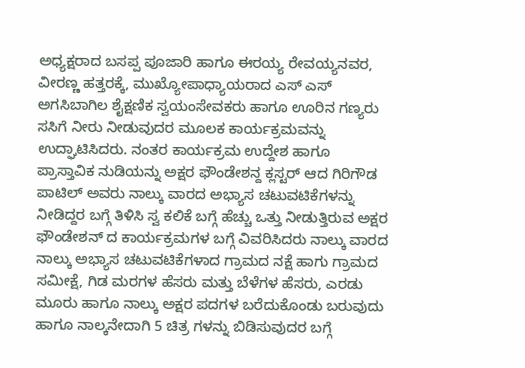ಅಧ್ಯಕ್ಷರಾದ ಬಸಪ್ಪ ಪೂಜಾರಿ ಹಾಗೂ ಈರಯ್ಯ ರೇವಯ್ಯನವರ, ವೀರಣ್ಣ ಹತ್ತರಕ್ಕೆ, ಮುಖ್ಯೋಪಾಧ್ಯಾಯರಾದ ಎಸ್ ಎಸ್ ಅಗಸಿಬಾಗಿಲ ಶೈಕ್ಷಣಿಕ ಸ್ವಯಂಸೇವಕರು ಹಾಗೂ ಊರಿನ ಗಣ್ಯರು ಸಸಿಗೆ ನೀರು ನೀಡುವುದರ ಮೂಲಕ ಕಾರ್ಯಕ್ರಮವನ್ನು ಉದ್ಘಾಟಿಸಿದರು. ನಂತರ ಕಾರ್ಯಕ್ರಮ ಉದ್ದೇಶ ಹಾಗೂ ಪ್ರಾಸ್ತಾವಿಕ ನುಡಿಯನ್ನು ಅಕ್ಷರ ಫೌಂಡೇಶನ್ದ ಕ್ಲಸ್ಟರ್ ಆದ ಗಿರಿಗೌಡ ಪಾಟಿಲ್ ಅವರು ನಾಲ್ಕು ವಾರದ ಅಭ್ಯಾಸ ಚಟುವಟಿಕೆಗಳನ್ನು ನೀಡಿದ್ದರ ಬಗ್ಗೆ ತಿಳಿಸಿ ಸ್ವ ಕಲಿಕೆ ಬಗ್ಗೆ ಹೆಚ್ಚು ಒತ್ತು ನೀಡುತ್ತಿರುವ ಅಕ್ಷರ ಫೌಂಡೇಶನ್ ದ ಕಾರ್ಯಕ್ರಮಗಳ ಬಗ್ಗೆ ವಿವರಿಸಿದರು ನಾಲ್ಕು ವಾರದ ನಾಲ್ಕು ಅಭ್ಯಾಸ ಚಟುವಟಿಕೆಗಳಾದ ಗ್ರಾಮದ ನಕ್ಷೆ ಹಾಗು ಗ್ರಾಮದ ಸಮೀಕ್ಷೆ, ಗಿಡ ಮರಗಳ ಹೆಸರು ಮತ್ತು ಬೆಳೆಗಳ ಹೆಸರು, ಎರಡು ಮೂರು ಹಾಗೂ ನಾಲ್ಕು ಅಕ್ಷರ ಪದಗಳ ಬರೆದುಕೊಂಡು ಬರುವುದು ಹಾಗೂ ನಾಲ್ಕನೇದಾಗಿ 5 ಚಿತ್ರ ಗಳನ್ನು ಬಿಡಿಸುವುದರ ಬಗ್ಗೆ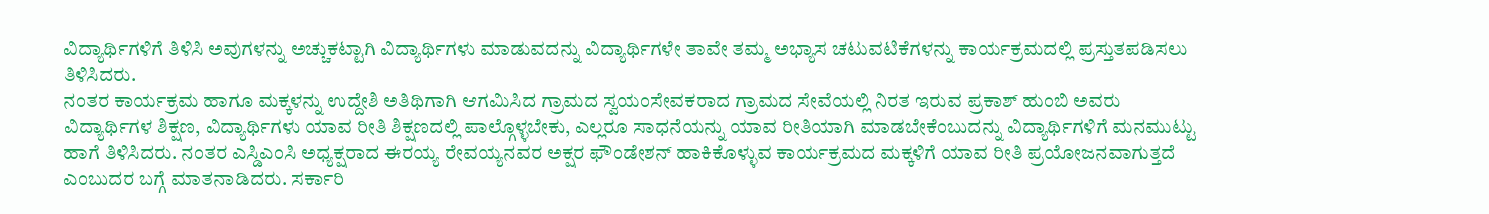ವಿದ್ಯಾರ್ಥಿಗಳಿಗೆ ತಿಳಿಸಿ ಅವುಗಳನ್ನು ಅಚ್ಚುಕಟ್ಟಾಗಿ ವಿದ್ಯಾರ್ಥಿಗಳು ಮಾಡುವದನ್ನು ವಿದ್ಯಾರ್ಥಿಗಳೇ ತಾವೇ ತಮ್ಮ ಅಭ್ಯಾಸ ಚಟುವಟಿಕೆಗಳನ್ನು ಕಾರ್ಯಕ್ರಮದಲ್ಲಿ ಪ್ರಸ್ತುತಪಡಿಸಲು ತಿಳಿಸಿದರು.
ನಂತರ ಕಾರ್ಯಕ್ರಮ ಹಾಗೂ ಮಕ್ಕಳನ್ನು ಉದ್ದೇಶಿ ಅತಿಥಿಗಾಗಿ ಆಗಮಿಸಿದ ಗ್ರಾಮದ ಸ್ವಯಂಸೇವಕರಾದ ಗ್ರಾಮದ ಸೇವೆಯಲ್ಲಿ ನಿರತ ಇರುವ ಪ್ರಕಾಶ್ ಹುಂಬಿ ಅವರು ವಿದ್ಯಾರ್ಥಿಗಳ ಶಿಕ್ಷಣ, ವಿದ್ಯಾರ್ಥಿಗಳು ಯಾವ ರೀತಿ ಶಿಕ್ಷಣದಲ್ಲಿ ಪಾಲ್ಗೊಳ್ಳಬೇಕು, ಎಲ್ಲರೂ ಸಾಧನೆಯನ್ನು ಯಾವ ರೀತಿಯಾಗಿ ಮಾಡಬೇಕೆಂಬುದನ್ನು ವಿದ್ಯಾರ್ಥಿಗಳಿಗೆ ಮನಮುಟ್ಟು ಹಾಗೆ ತಿಳಿಸಿದರು. ನಂತರ ಎಸ್ಡಿಎಂಸಿ ಅಧ್ಯಕ್ಷರಾದ ಈರಯ್ಯ ರೇವಯ್ಯನವರ ಅಕ್ಷರ ಫೌಂಡೇಶನ್ ಹಾಕಿಕೊಳ್ಳುವ ಕಾರ್ಯಕ್ರಮದ ಮಕ್ಕಳಿಗೆ ಯಾವ ರೀತಿ ಪ್ರಯೋಜನವಾಗುತ್ತದೆ ಎಂಬುದರ ಬಗ್ಗೆ ಮಾತನಾಡಿದರು. ಸರ್ಕಾರಿ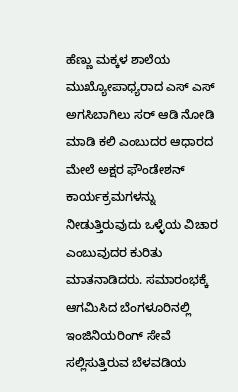ಹೆಣ್ಣು ಮಕ್ಕಳ ಶಾಲೆಯ ಮುಖ್ಯೋಪಾಧ್ಯರಾದ ಎಸ್ ಎಸ್ ಅಗಸಿಬಾಗಿಲು ಸರ್ ಆಡಿ ನೋಡಿ ಮಾಡಿ ಕಲಿ ಎಂಬುದರ ಆಧಾರದ ಮೇಲೆ ಅಕ್ಷರ ಫೌಂಡೇಶನ್ ಕಾರ್ಯಕ್ರಮಗಳನ್ನು ನೀಡುತ್ತಿರುವುದು ಒಳ್ಳೆಯ ವಿಚಾರ ಎಂಬುವುದರ ಕುರಿತು ಮಾತನಾಡಿದರು. ಸಮಾರಂಭಕ್ಕೆ ಆಗಮಿಸಿದ ಬೆಂಗಳೂರಿನಲ್ಲಿ ಇಂಜಿನಿಯರಿಂಗ್ ಸೇವೆ ಸಲ್ಲಿಸುತ್ತಿರುವ ಬೆಳವಡಿಯ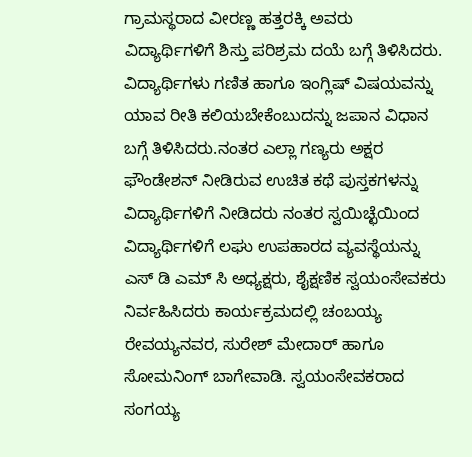ಗ್ರಾಮಸ್ಥರಾದ ವೀರಣ್ಣ ಹತ್ತರಕ್ಕಿ ಅವರು ವಿದ್ಯಾರ್ಥಿಗಳಿಗೆ ಶಿಸ್ತು ಪರಿಶ್ರಮ ದಯೆ ಬಗ್ಗೆ ತಿಳಿಸಿದರು.
ವಿದ್ಯಾರ್ಥಿಗಳು ಗಣಿತ ಹಾಗೂ ಇಂಗ್ಲಿಷ್ ವಿಷಯವನ್ನು ಯಾವ ರೀತಿ ಕಲಿಯಬೇಕೆಂಬುದನ್ನು ಜಪಾನ ವಿಧಾನ ಬಗ್ಗೆ ತಿಳಿಸಿದರು.ನಂತರ ಎಲ್ಲಾ ಗಣ್ಯರು ಅಕ್ಷರ ಫೌಂಡೇಶನ್ ನೀಡಿರುವ ಉಚಿತ ಕಥೆ ಪುಸ್ತಕಗಳನ್ನು ವಿದ್ಯಾರ್ಥಿಗಳಿಗೆ ನೀಡಿದರು ನಂತರ ಸ್ವಯಿಚ್ಛೆಯಿಂದ ವಿದ್ಯಾರ್ಥಿಗಳಿಗೆ ಲಘು ಉಪಹಾರದ ವ್ಯವಸ್ಥೆಯನ್ನು ಎಸ್ ಡಿ ಎಮ್ ಸಿ ಅಧ್ಯಕ್ಷರು, ಶೈಕ್ಷಣಿಕ ಸ್ವಯಂಸೇವಕರು ನಿರ್ವಹಿಸಿದರು ಕಾರ್ಯಕ್ರಮದಲ್ಲಿ ಚಂಬಯ್ಯ ರೇವಯ್ಯನವರ, ಸುರೇಶ್ ಮೇದಾರ್ ಹಾಗೂ ಸೋಮನಿಂಗ್ ಬಾಗೇವಾಡಿ. ಸ್ವಯಂಸೇವಕರಾದ ಸಂಗಯ್ಯ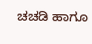ಚಚಡಿ ಹಾಗೂ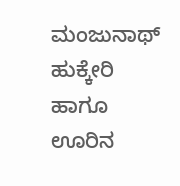ಮಂಜುನಾಥ್ ಹುಕ್ಕೇರಿ ಹಾಗೂ ಊರಿನ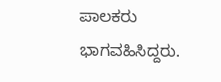ಪಾಲಕರು ಭಾಗವಹಿಸಿದ್ದರು.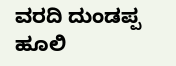ವರದಿ ದುಂಡಪ್ಪ ಹೂಲಿ